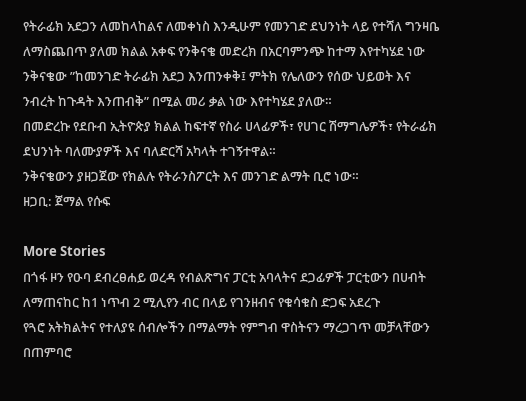የትራፊክ አደጋን ለመከላከልና ለመቀነስ እንዲሁም የመንገድ ደህንነት ላይ የተሻለ ግንዛቤ ለማስጨበጥ ያለመ ክልል አቀፍ የንቅናቄ መድረክ በአርባምንጭ ከተማ እየተካሄደ ነው
ንቅናቄው ”ከመንገድ ትራፊክ አደጋ እንጠንቀቅ፤ ምትክ የሌለውን የሰው ህይወት እና ንብረት ከጉዳት እንጠብቅ” በሚል መሪ ቃል ነው እየተካሄደ ያለው።
በመድረኩ የደቡብ ኢትዮጵያ ክልል ከፍተኛ የስራ ሀላፊዎች፣ የሀገር ሽማግሌዎች፣ የትራፊክ ደህንነት ባለሙያዎች እና ባለድርሻ አካላት ተገኝተዋል።
ንቅናቄውን ያዘጋጀው የክልሉ የትራንስፖርት እና መንገድ ልማት ቢሮ ነው።
ዘጋቢ: ጀማል የሱፍ

More Stories
በጎፋ ዞን የዑባ ደብረፀሐይ ወረዳ የብልጽግና ፓርቲ አባላትና ደጋፊዎች ፓርቲውን በሀብት ለማጠናከር ከ1 ነጥብ 2 ሚሊየን ብር በላይ የገንዘብና የቁሳቁስ ድጋፍ አደረጉ
የጓሮ አትክልትና የተለያዩ ሰብሎችን በማልማት የምግብ ዋስትናን ማረጋገጥ መቻላቸውን በጠምባሮ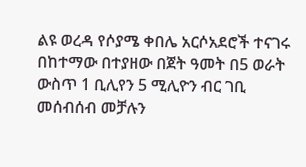ልዩ ወረዳ የሶያሜ ቀበሌ አርሶአደሮች ተናገሩ
በከተማው በተያዘው በጀት ዓመት በ5 ወራት ውስጥ 1 ቢሊየን 5 ሚሊዮን ብር ገቢ መሰብሰብ መቻሉን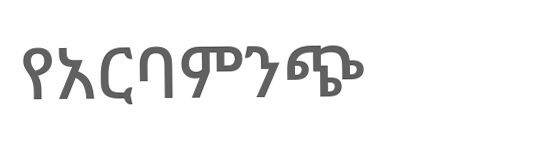የአርባምንጭ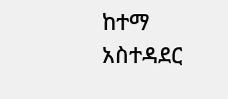ከተማ አስተዳደር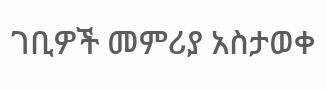ገቢዎች መምሪያ አስታወቀ